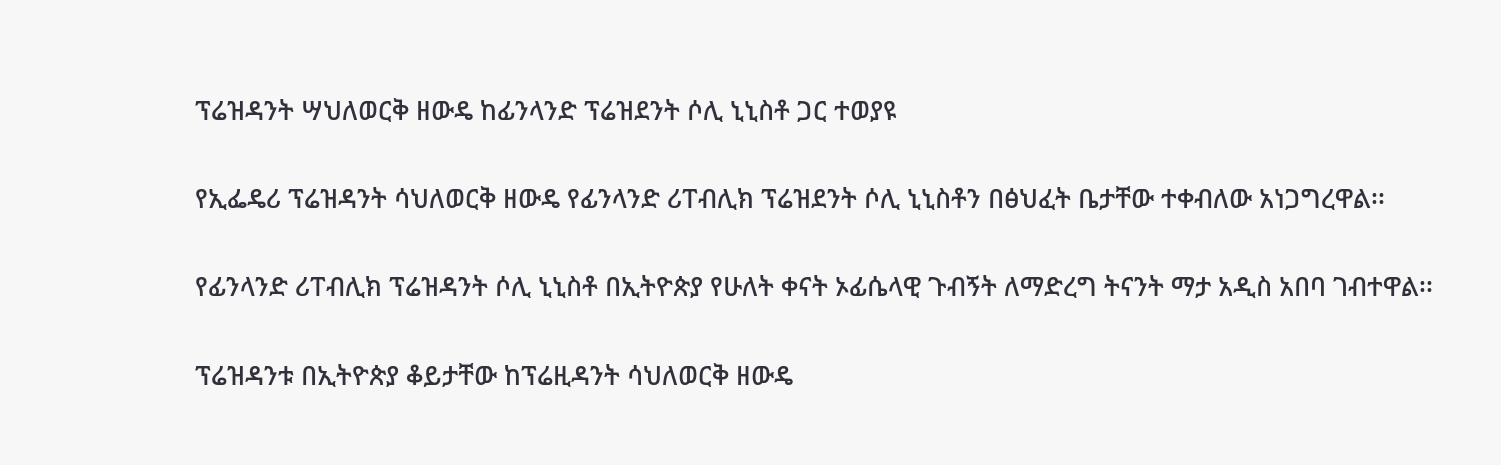ፕሬዝዳንት ሣህለወርቅ ዘውዴ ከፊንላንድ ፕሬዝደንት ሶሊ ኒኒስቶ ጋር ተወያዩ

የኢፌዴሪ ፕሬዝዳንት ሳህለወርቅ ዘውዴ የፊንላንድ ሪፐብሊክ ፕሬዝደንት ሶሊ ኒኒስቶን በፅህፈት ቤታቸው ተቀብለው አነጋግረዋል፡፡

የፊንላንድ ሪፐብሊክ ፕሬዝዳንት ሶሊ ኒኒስቶ በኢትዮጵያ የሁለት ቀናት ኦፊሴላዊ ጉብኝት ለማድረግ ትናንት ማታ አዲስ አበባ ገብተዋል፡፡

ፕሬዝዳንቱ በኢትዮጵያ ቆይታቸው ከፕሬዚዳንት ሳህለወርቅ ዘውዴ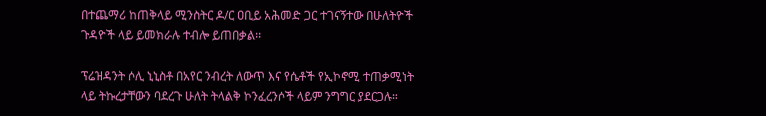በተጨማሪ ከጠቅላይ ሚንስትር ዶ/ር ዐቢይ አሕመድ ጋር ተገናኝተው በሁለትዮች ጉዳዮች ላይ ይመክራሉ ተብሎ ይጠበቃል፡፡

ፕሬዝዳንት ሶሊ ኒኒስቶ በአየር ንብረት ለውጥ እና የሴቶች የኢኮኖሚ ተጠቃሚነት ላይ ትኩረታቸውን ባደረጉ ሁለት ትላልቅ ኮንፈረንሶች ላይም ንግግር ያደርጋሉ።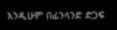እንዲሁም በፊንላንድ ድጋፍ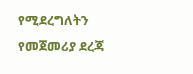የሚደረግለትን የመጀመሪያ ደረጃ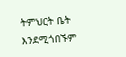ትምህርት ቤት እንደሚጎበኙም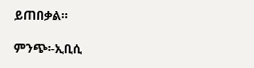ይጠበቃል።

ምንጭ፡-ኢቢሲ